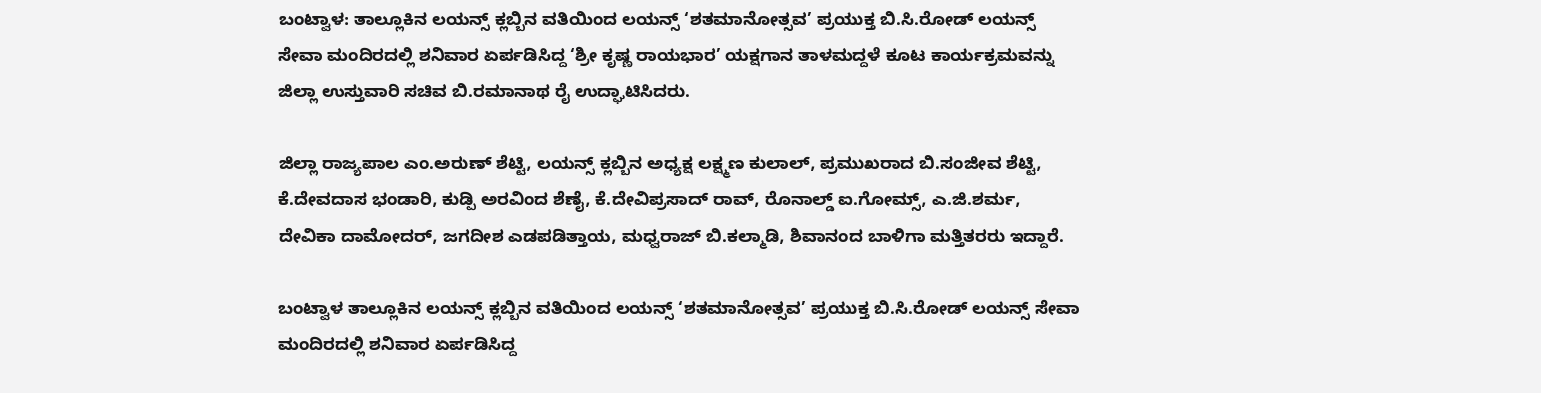ಬಂಟ್ವಾಳ: ತಾಲ್ಲೂಕಿನ ಲಯನ್ಸ್ ಕ್ಲಬ್ಬಿನ ವತಿಯಿಂದ ಲಯನ್ಸ್ ‘ಶತಮಾನೋತ್ಸವ’ ಪ್ರಯುಕ್ತ ಬಿ.ಸಿ.ರೋಡ್ ಲಯನ್ಸ್ ಸೇವಾ ಮಂದಿರದಲ್ಲಿ ಶನಿವಾರ ಏರ್ಪಡಿಸಿದ್ದ ‘ಶ್ರೀ ಕೃಷ್ಣ ರಾಯಭಾರ’ ಯಕ್ಷಗಾನ ತಾಳಮದ್ದಳೆ ಕೂಟ ಕಾರ್ಯಕ್ರಮವನ್ನು ಜಿಲ್ಲಾ ಉಸ್ತುವಾರಿ ಸಚಿವ ಬಿ.ರಮಾನಾಥ ರೈ ಉದ್ಘಾಟಿಸಿದರು.

ಜಿಲ್ಲಾ ರಾಜ್ಯಪಾಲ ಎಂ.ಅರುಣ್ ಶೆಟ್ಟಿ, ಲಯನ್ಸ್ ಕ್ಲಬ್ಬಿನ ಅಧ್ಯಕ್ಷ ಲಕ್ಷ್ಮಣ ಕುಲಾಲ್, ಪ್ರಮುಖರಾದ ಬಿ.ಸಂಜೀವ ಶೆಟ್ಟಿ, ಕೆ.ದೇವದಾಸ ಭಂಡಾರಿ, ಕುಡ್ಪಿ ಅರವಿಂದ ಶೆಣೈ, ಕೆ.ದೇವಿಪ್ರಸಾದ್ ರಾವ್, ರೊನಾಲ್ಡ್ ಐ.ಗೋಮ್ಸ್, ಎ.ಜಿ.ಶರ್ಮ, ದೇವಿಕಾ ದಾಮೋದರ್, ಜಗದೀಶ ಎಡಪಡಿತ್ತಾಯ, ಮಧ್ವರಾಜ್ ಬಿ.ಕಲ್ಮಾಡಿ, ಶಿವಾನಂದ ಬಾಳಿಗಾ ಮತ್ತಿತರರು ಇದ್ದಾರೆ.

ಬಂಟ್ವಾಳ ತಾಲ್ಲೂಕಿನ ಲಯನ್ಸ್ ಕ್ಲಬ್ಬಿನ ವತಿಯಿಂದ ಲಯನ್ಸ್ ‘ಶತಮಾನೋತ್ಸವ’ ಪ್ರಯುಕ್ತ ಬಿ.ಸಿ.ರೋಡ್ ಲಯನ್ಸ್ ಸೇವಾ ಮಂದಿರದಲ್ಲಿ ಶನಿವಾರ ಏರ್ಪಡಿಸಿದ್ದ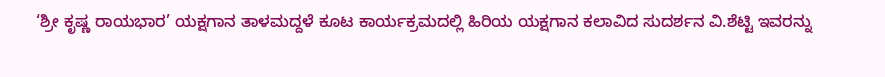‘ಶ್ರೀ ಕೃಷ್ಣ ರಾಯಭಾರ’ ಯಕ್ಷಗಾನ ತಾಳಮದ್ದಳೆ ಕೂಟ ಕಾರ್ಯಕ್ರಮದಲ್ಲಿ ಹಿರಿಯ ಯಕ್ಷಗಾನ ಕಲಾವಿದ ಸುದರ್ಶನ ವಿ.ಶೆಟ್ಟಿ ಇವರನ್ನು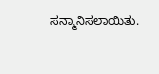ಸನ್ಮಾನಿಸಲಾಯಿತು.